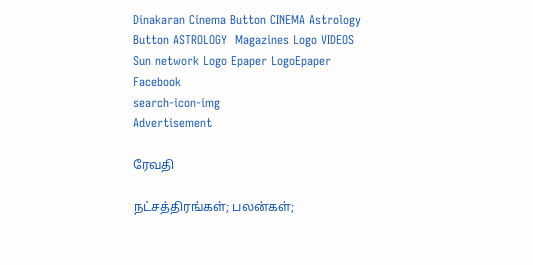Dinakaran Cinema Button CINEMA Astrology Button ASTROLOGY  Magazines Logo VIDEOS Sun network Logo Epaper LogoEpaper Facebook
search-icon-img
Advertisement

ரேவதி

நட்சத்திரங்கள்; பலன்கள்;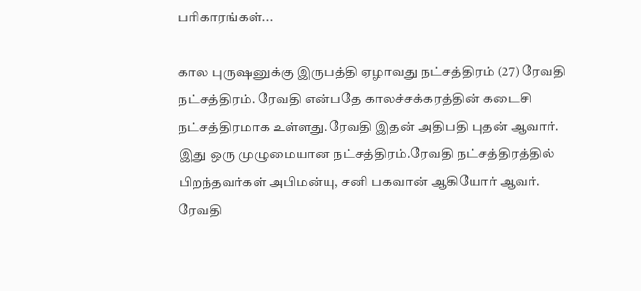பரிகாரங்கள்...

கால புருஷனுக்கு இருபத்தி ஏழாவது நட்சத்திரம் (27) ரேவதி நட்சத்திரம். ரேவதி என்பதே காலச்சக்கரத்தின் கடைசி நட்சத்திரமாக உள்ளது.ரேவதி இதன் அதிபதி புதன் ஆவார். இது ஒரு முழுமையான நட்சத்திரம்.ரேவதி நட்சத்திரத்தில் பிறந்தவர்கள் அபிமன்யு, சனி பகவான் ஆகியோர் ஆவர். ரேவதி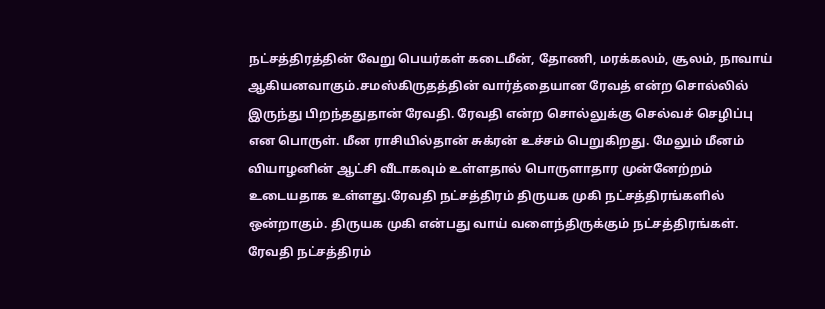நட்சத்திரத்தின் வேறு பெயர்கள் கடைமீன், தோணி, மரக்கலம், சூலம், நாவாய் ஆகியனவாகும்.சமஸ்கிருதத்தின் வார்த்தையான ரேவத் என்ற சொல்லில் இருந்து பிறந்ததுதான் ரேவதி. ரேவதி என்ற சொல்லுக்கு செல்வச் செழிப்பு என பொருள். மீன ராசியில்தான் சுக்ரன் உச்சம் பெறுகிறது. மேலும் மீனம் வியாழனின் ஆட்சி வீடாகவும் உள்ளதால் பொருளாதார முன்னேற்றம் உடையதாக உள்ளது.ரேவதி நட்சத்திரம் திருயக முகி நட்சத்திரங்களில் ஒன்றாகும். திருயக முகி என்பது வாய் வளைந்திருக்கும் நட்சத்திரங்கள். ரேவதி நட்சத்திரம்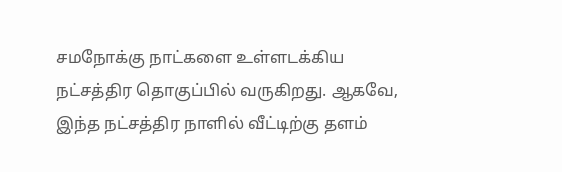சமநோக்கு நாட்களை உள்ளடக்கிய நட்சத்திர தொகுப்பில் வருகிறது. ஆகவே, இந்த நட்சத்திர நாளில் வீட்டிற்கு தளம்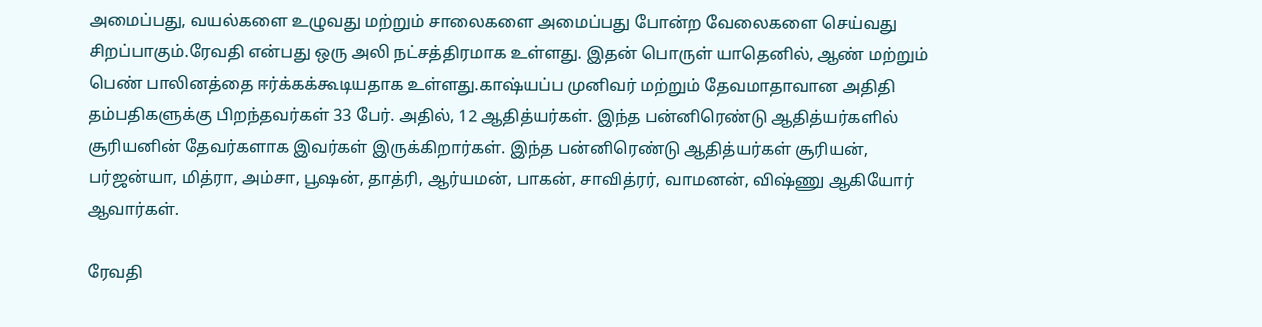அமைப்பது, வயல்களை உழுவது மற்றும் சாலைகளை அமைப்பது போன்ற வேலைகளை செய்வது சிறப்பாகும்.ரேவதி என்பது ஒரு அலி நட்சத்திரமாக உள்ளது. இதன் பொருள் யாதெனில், ஆண் மற்றும் பெண் பாலினத்தை ஈர்க்கக்கூடியதாக உள்ளது.காஷ்யப்ப முனிவர் மற்றும் தேவமாதாவான அதிதி தம்பதிகளுக்கு பிறந்தவர்கள் 33 பேர். அதில், 12 ஆதித்யர்கள். இந்த பன்னிரெண்டு ஆதித்யர்களில் சூரியனின் தேவர்களாக இவர்கள் இருக்கிறார்கள். இந்த பன்னிரெண்டு ஆதித்யர்கள் சூரியன், பர்ஜன்யா, மித்ரா, அம்சா, பூஷன், தாத்ரி, ஆர்யமன், பாகன், சாவித்ரர், வாமனன், விஷ்ணு ஆகியோர் ஆவார்கள்.

ரேவதி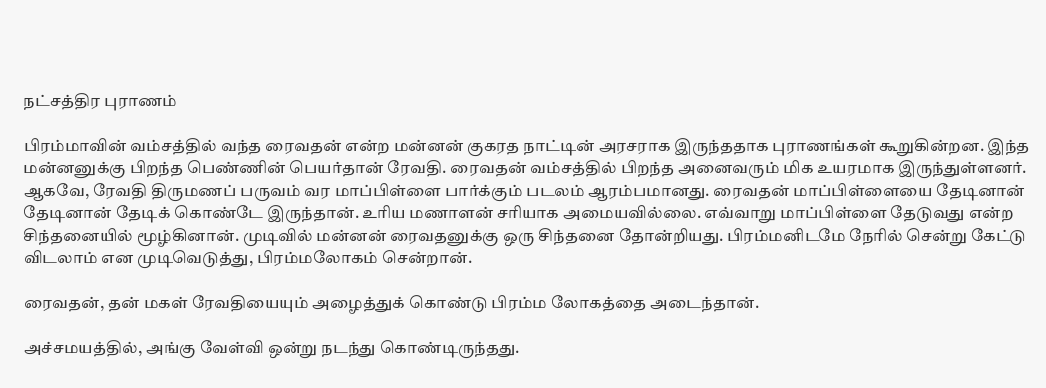நட்சத்திர புராணம்

பிரம்மாவின் வம்சத்தில் வந்த ரைவதன் என்ற மன்னன் குகரத நாட்டின் அரசராக இருந்ததாக புராணங்கள் கூறுகின்றன. இந்த மன்னனுக்கு பிறந்த பெண்ணின் பெயர்தான் ரேவதி. ரைவதன் வம்சத்தில் பிறந்த அனைவரும் மிக உயரமாக இருந்துள்ளனர். ஆகவே, ரேவதி திருமணப் பருவம் வர மாப்பிள்ளை பார்க்கும் படலம் ஆரம்பமானது. ரைவதன் மாப்பிள்ளையை தேடினான் தேடினான் தேடிக் கொண்டே இருந்தான். உரிய மணாளன் சரியாக அமையவில்லை. எவ்வாறு மாப்பிள்ளை தேடுவது என்ற சிந்தனையில் மூழ்கினான். முடிவில் மன்னன் ரைவதனுக்கு ஒரு சிந்தனை தோன்றியது. பிரம்மனிடமே நேரில் சென்று கேட்டு விடலாம் என முடிவெடுத்து, பிரம்மலோகம் சென்றான்.

ரைவதன், தன் மகள் ரேவதியையும் அழைத்துக் கொண்டு பிரம்ம லோகத்தை அடைந்தான்.

அச்சமயத்தில், அங்கு வேள்வி ஒன்று நடந்து கொண்டிருந்தது.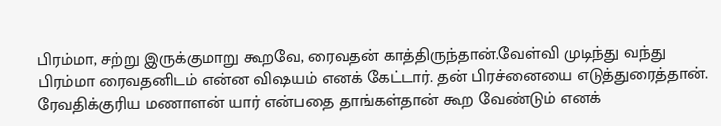பிரம்மா, சற்று இருக்குமாறு கூறவே, ரைவதன் காத்திருந்தான்.வேள்வி முடிந்து வந்து பிரம்மா ரைவதனிடம் என்ன விஷயம் எனக் கேட்டார். தன் பிரச்னையை எடுத்துரைத்தான். ரேவதிக்குரிய மணாளன் யார் என்பதை தாங்கள்தான் கூற வேண்டும் எனக்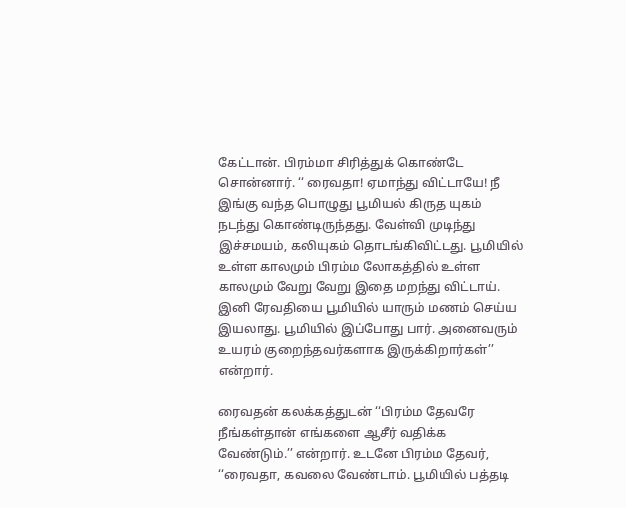கேட்டான். பிரம்மா சிரித்துக் கொண்டே சொன்னார். ‘‘ ரைவதா! ஏமாந்து விட்டாயே! நீ இங்கு வந்த பொழுது பூமியல் கிருத யுகம் நடந்து கொண்டிருந்தது. வேள்வி முடிந்து இச்சமயம், கலியுகம் தொடங்கிவிட்டது. பூமியில் உள்ள காலமும் பிரம்ம லோகத்தில் உள்ள காலமும் வேறு வேறு இதை மறந்து விட்டாய். இனி ரேவதியை பூமியில் யாரும் மணம் செய்ய இயலாது. பூமியில் இப்போது பார். அனைவரும் உயரம் குறைந்தவர்களாக இருக்கிறார்கள்’’ என்றார்.

ரைவதன் கலக்கத்துடன் ‘‘பிரம்ம தேவரே நீங்கள்தான் எங்களை ஆசீர் வதிக்க வேண்டும்.’’ என்றார். உடனே பிரம்ம தேவர், ‘‘ரைவதா, கவலை வேண்டாம். பூமியில் பத்தடி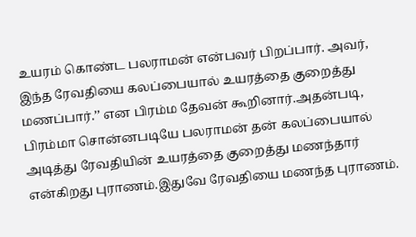உயரம் கொண்ட பலராமன் என்பவர் பிறப்பார். அவர், இந்த ரேவதியை கலப்பையால் உயரத்தை குறைத்து மணப்பார்.’’ என பிரம்ம தேவன் கூறினார்.அதன்படி, பிரம்மா சொன்னபடியே பலராமன் தன் கலப்பையால் அடித்து ரேவதியின் உயரத்தை குறைத்து மணந்தார் என்கிறது புராணம்.இதுவே ரேவதியை மணந்த புராணம்.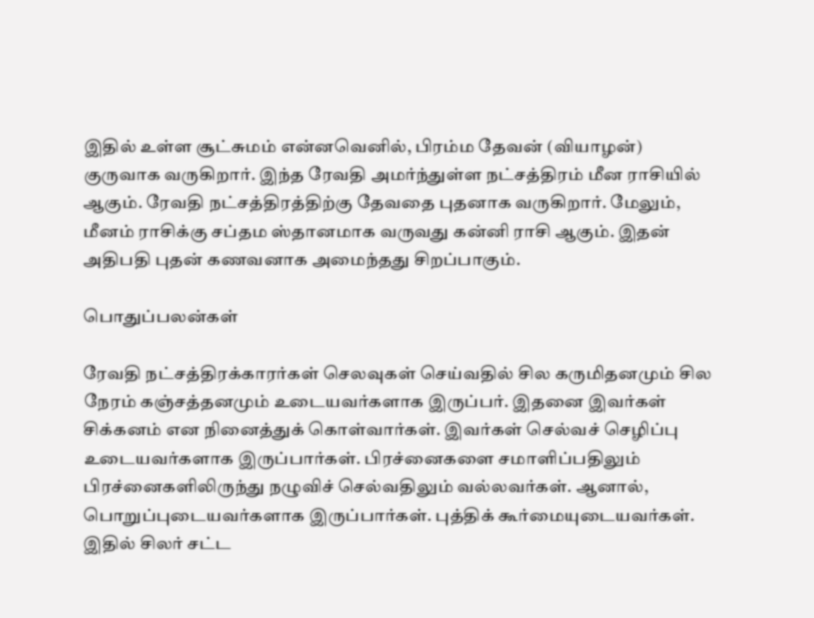இதில் உள்ள சூட்சுமம் என்னவெனில், பிரம்ம தேவன் (வியாழன்) குருவாக வருகிறார். இந்த ரேவதி அமர்ந்துள்ள நட்சத்திரம் மீன ராசியில் ஆகும். ரேவதி நட்சத்திரத்திற்கு தேவதை புதனாக வருகிறார். மேலும், மீனம் ராசிக்கு சப்தம ஸ்தானமாக வருவது கன்னி ராசி ஆகும். இதன் அதிபதி புதன் கணவனாக அமைந்தது சிறப்பாகும்.

பொதுப்பலன்கள்

ரேவதி நட்சத்திரக்காரர்கள் செலவுகள் செய்வதில் சில கருமிதனமும் சில நேரம் கஞ்சத்தனமும் உடையவர்களாக இருப்பர். இதனை இவர்கள் சிக்கனம் என நினைத்துக் கொள்வார்கள். இவர்கள் செல்வச் செழிப்பு உடையவர்களாக இருப்பார்கள். பிரச்னைகளை சமாளிப்பதிலும் பிரச்னைகளிலிருந்து நழுவிச் செல்வதிலும் வல்லவர்கள். ஆனால், பொறுப்புடையவர்களாக இருப்பார்கள். புத்திக் கூர்மையுடையவர்கள். இதில் சிலர் சட்ட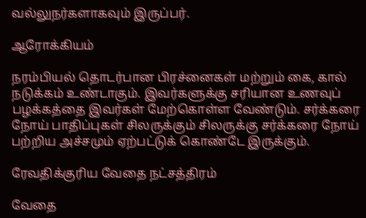வல்லுநர்களாகவும் இருப்பர்.

ஆரோக்கியம்

நரம்பியல் தொடர்பான பிரச்னைகள் மற்றும் கை, கால் நடுக்கம் உண்டாகும். இவர்களுக்கு சரியான உணவுப் பழக்கத்தை இவர்கள் மேற்கொள்ள வேண்டும். சர்க்கரை நோய் பாதிப்புகள் சிலருக்கும் சிலருக்கு சர்க்கரை நோய் பற்றிய அச்சமும் ஏற்பட்டுக் கொண்டே இருக்கும்.

ரேவதிக்குரிய வேதை நட்சத்திரம்

வேதை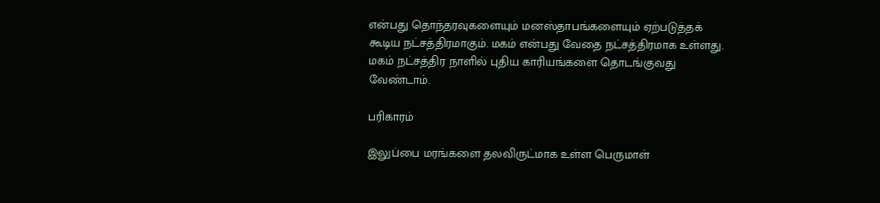என்பது தொந்தரவுகளையும் மனஸ்தாபங்களையும் ஏற்படுத்தக் கூடிய நட்சத்திரமாகும். மகம் என்பது வேதை நட்சத்திரமாக உள்ளது. மகம் நட்சத்திர நாளில் புதிய காரியங்களை தொடங்குவது வேண்டாம்.

பரிகாரம்

இலுப்பை மரங்களை தலவிருட்மாக உள்ள பெருமாள்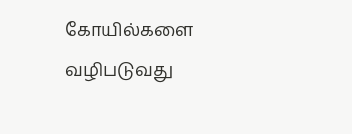கோயில்களை வழிபடுவது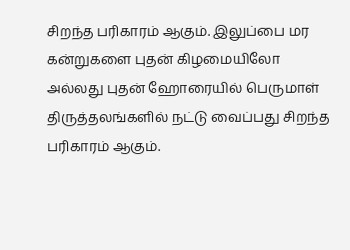சிறந்த பரிகாரம் ஆகும். இலுப்பை மர கன்றுகளை புதன் கிழமையிலோ அல்லது புதன் ஹோரையில் பெருமாள் திருத்தலங்களில் நட்டு வைப்பது சிறந்த பரிகாரம் ஆகும்.